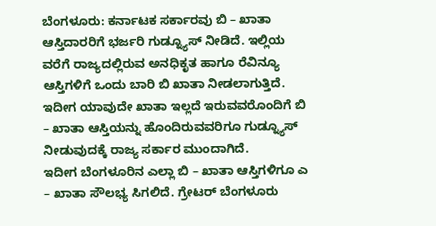ಬೆಂಗಳೂರು: ಕರ್ನಾಟಕ ಸರ್ಕಾರವು ಬಿ – ಖಾತಾ ಆಸ್ತಿದಾರರಿಗೆ ಭರ್ಜರಿ ಗುಡ್ನ್ಯೂಸ್ ನೀಡಿದೆ. ಇಲ್ಲಿಯ ವರೆಗೆ ರಾಜ್ಯದಲ್ಲಿರುವ ಅನಧಿಕೃತ ಹಾಗೂ ರೆವಿನ್ಯೂ ಆಸ್ತಿಗಳಿಗೆ ಒಂದು ಬಾರಿ ಬಿ ಖಾತಾ ನೀಡಲಾಗುತ್ತಿದೆ. ಇದೀಗ ಯಾವುದೇ ಖಾತಾ ಇಲ್ಲದೆ ಇರುವವರೊಂದಿಗೆ ಬಿ – ಖಾತಾ ಆಸ್ತಿಯನ್ನು ಹೊಂದಿರುವವರಿಗೂ ಗುಡ್ನ್ಯೂಸ್ ನೀಡುವುದಕ್ಕೆ ರಾಜ್ಯ ಸರ್ಕಾರ ಮುಂದಾಗಿದೆ.
ಇದೀಗ ಬೆಂಗಳೂರಿನ ಎಲ್ಲಾ ಬಿ – ಖಾತಾ ಆಸ್ತಿಗಳಿಗೂ ಎ – ಖಾತಾ ಸೌಲಭ್ಯ ಸಿಗಲಿದೆ. ಗ್ರೇಟರ್ ಬೆಂಗಳೂರು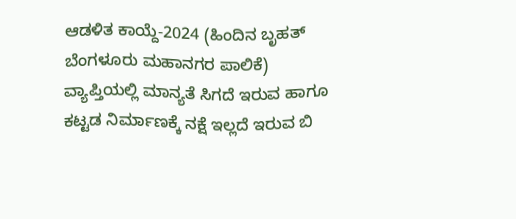ಆಡಳಿತ ಕಾಯ್ದೆ-2024 (ಹಿಂದಿನ ಬೃಹತ್ ಬೆಂಗಳೂರು ಮಹಾನಗರ ಪಾಲಿಕೆ) ವ್ಯಾಪ್ತಿಯಲ್ಲಿ ಮಾನ್ಯತೆ ಸಿಗದೆ ಇರುವ ಹಾಗೂ ಕಟ್ಟಡ ನಿರ್ಮಾಣಕ್ಕೆ ನಕ್ಷೆ ಇಲ್ಲದೆ ಇರುವ ಬಿ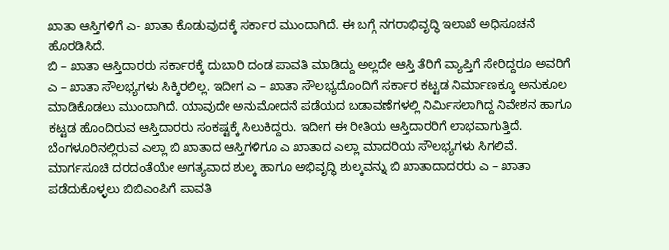ಖಾತಾ ಆಸ್ತಿಗಳಿಗೆ ಎ- ಖಾತಾ ಕೊಡುವುದಕ್ಕೆ ಸರ್ಕಾರ ಮುಂದಾಗಿದೆ. ಈ ಬಗ್ಗೆ ನಗರಾಭಿವೃದ್ಧಿ ಇಲಾಖೆ ಅಧಿಸೂಚನೆ ಹೊರಡಿಸಿದೆ.
ಬಿ – ಖಾತಾ ಆಸ್ತಿದಾರರು ಸರ್ಕಾರಕ್ಕೆ ದುಬಾರಿ ದಂಡ ಪಾವತಿ ಮಾಡಿದ್ದು ಅಲ್ಲದೇ ಆಸ್ತಿ ತೆರಿಗೆ ವ್ಯಾಪ್ತಿಗೆ ಸೇರಿದ್ದರೂ ಅವರಿಗೆ ಎ – ಖಾತಾ ಸೌಲಭ್ಯಗಳು ಸಿಕ್ಕಿರಲಿಲ್ಲ. ಇದೀಗ ಎ – ಖಾತಾ ಸೌಲಭ್ಯದೊಂದಿಗೆ ಸರ್ಕಾರ ಕಟ್ಟಡ ನಿರ್ಮಾಣಕ್ಕೂ ಅನುಕೂಲ ಮಾಡಿಕೊಡಲು ಮುಂದಾಗಿದೆ. ಯಾವುದೇ ಅನುಮೋದನೆ ಪಡೆಯದ ಬಡಾವಣೆಗಳಲ್ಲಿ ನಿರ್ಮಿಸಲಾಗಿದ್ದ ನಿವೇಶನ ಹಾಗೂ ಕಟ್ಟಡ ಹೊಂದಿರುವ ಆಸ್ತಿದಾರರು ಸಂಕಷ್ಟಕ್ಕೆ ಸಿಲುಕಿದ್ದರು. ಇದೀಗ ಈ ರೀತಿಯ ಆಸ್ತಿದಾರರಿಗೆ ಲಾಭವಾಗುತ್ತಿದೆ.
ಬೆಂಗಳೂರಿನಲ್ಲಿರುವ ಎಲ್ಲಾ ಬಿ ಖಾತಾದ ಆಸ್ತಿಗಳಿಗೂ ಎ ಖಾತಾದ ಎಲ್ಲಾ ಮಾದರಿಯ ಸೌಲಭ್ಯಗಳು ಸಿಗಲಿವೆ. ಮಾರ್ಗಸೂಚಿ ದರದಂತೆಯೇ ಅಗತ್ಯವಾದ ಶುಲ್ಕ ಹಾಗೂ ಅಭಿವೃದ್ಧಿ ಶುಲ್ಕವನ್ನು ಬಿ ಖಾತಾದಾದರರು ಎ – ಖಾತಾ ಪಡೆದುಕೊಳ್ಳಲು ಬಿಬಿಎಂಪಿಗೆ ಪಾವತಿ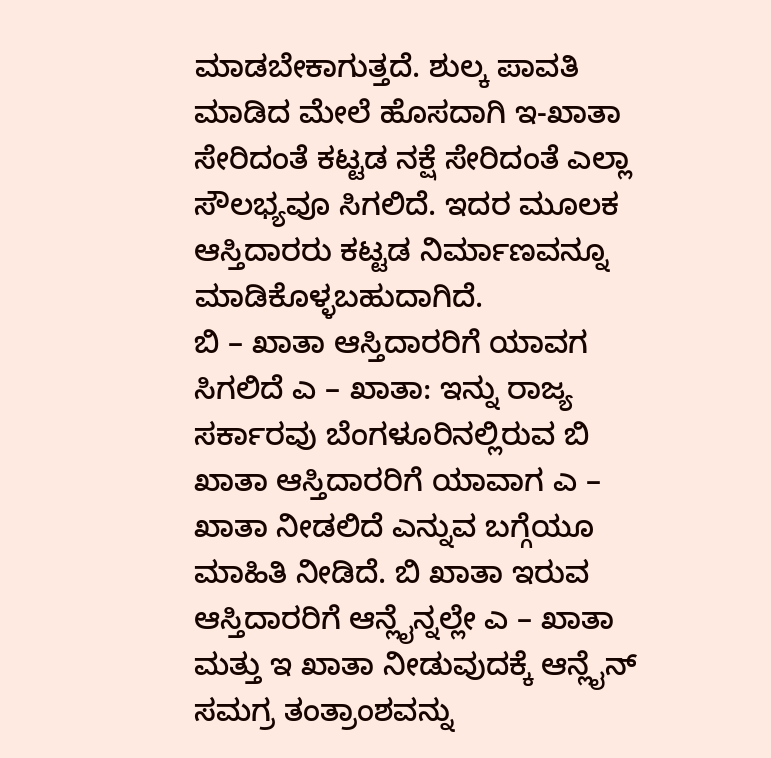ಮಾಡಬೇಕಾಗುತ್ತದೆ. ಶುಲ್ಕ ಪಾವತಿ ಮಾಡಿದ ಮೇಲೆ ಹೊಸದಾಗಿ ಇ-ಖಾತಾ ಸೇರಿದಂತೆ ಕಟ್ಟಡ ನಕ್ಷೆ ಸೇರಿದಂತೆ ಎಲ್ಲಾ ಸೌಲಭ್ಯವೂ ಸಿಗಲಿದೆ. ಇದರ ಮೂಲಕ ಆಸ್ತಿದಾರರು ಕಟ್ಟಡ ನಿರ್ಮಾಣವನ್ನೂ ಮಾಡಿಕೊಳ್ಳಬಹುದಾಗಿದೆ.
ಬಿ – ಖಾತಾ ಆಸ್ತಿದಾರರಿಗೆ ಯಾವಗ ಸಿಗಲಿದೆ ಎ – ಖಾತಾ: ಇನ್ನು ರಾಜ್ಯ ಸರ್ಕಾರವು ಬೆಂಗಳೂರಿನಲ್ಲಿರುವ ಬಿ ಖಾತಾ ಆಸ್ತಿದಾರರಿಗೆ ಯಾವಾಗ ಎ – ಖಾತಾ ನೀಡಲಿದೆ ಎನ್ನುವ ಬಗ್ಗೆಯೂ ಮಾಹಿತಿ ನೀಡಿದೆ. ಬಿ ಖಾತಾ ಇರುವ ಆಸ್ತಿದಾರರಿಗೆ ಆನ್ಲೈನ್ನಲ್ಲೇ ಎ – ಖಾತಾ ಮತ್ತು ಇ ಖಾತಾ ನೀಡುವುದಕ್ಕೆ ಆನ್ಲೈನ್ ಸಮಗ್ರ ತಂತ್ರಾಂಶವನ್ನು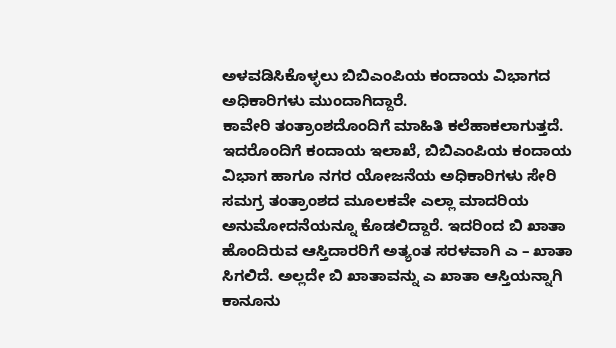ಅಳವಡಿಸಿಕೊಳ್ಳಲು ಬಿಬಿಎಂಪಿಯ ಕಂದಾಯ ವಿಭಾಗದ ಅಧಿಕಾರಿಗಳು ಮುಂದಾಗಿದ್ದಾರೆ.
ಕಾವೇರಿ ತಂತ್ರಾಂಶದೊಂದಿಗೆ ಮಾಹಿತಿ ಕಲೆಹಾಕಲಾಗುತ್ತದೆ. ಇದರೊಂದಿಗೆ ಕಂದಾಯ ಇಲಾಖೆ, ಬಿಬಿಎಂಪಿಯ ಕಂದಾಯ ವಿಭಾಗ ಹಾಗೂ ನಗರ ಯೋಜನೆಯ ಅಧಿಕಾರಿಗಳು ಸೇರಿ ಸಮಗ್ರ ತಂತ್ರಾಂಶದ ಮೂಲಕವೇ ಎಲ್ಲಾ ಮಾದರಿಯ ಅನುಮೋದನೆಯನ್ನೂ ಕೊಡಲಿದ್ದಾರೆ. ಇದರಿಂದ ಬಿ ಖಾತಾ ಹೊಂದಿರುವ ಆಸ್ತಿದಾರರಿಗೆ ಅತ್ಯಂತ ಸರಳವಾಗಿ ಎ – ಖಾತಾ ಸಿಗಲಿದೆ. ಅಲ್ಲದೇ ಬಿ ಖಾತಾವನ್ನು ಎ ಖಾತಾ ಆಸ್ತಿಯನ್ನಾಗಿ ಕಾನೂನು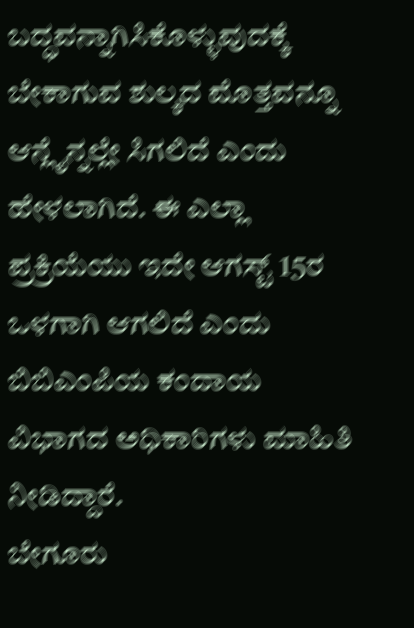ಬದ್ಧವನ್ನಾಗಿಸಿಕೊಳ್ಳುವುದಕ್ಕೆ ಬೇಕಾಗುವ ಶುಲ್ಕದ ಮೊತ್ತವನ್ನೂ ಆನ್ಲೈನ್ನಲ್ಲೇ ಸಿಗಲಿದೆ ಎಂದು ಹೇಳಲಾಗಿದೆ. ಈ ಎಲ್ಲಾ ಪ್ರಕ್ರಿಯೆಯು ಇದೇ ಆಗಸ್ಟ್ 15ರ ಒಳಗಾಗಿ ಆಗಲಿದೆ ಎಂದು ಬಿಬಿಎಂಪಿಯ ಕಂದಾಯ ವಿಭಾಗದ ಅಧಿಕಾರಿಗಳು ಮಾಹಿತಿ ನೀಡಿದ್ದಾರೆ.
ಬೇಗೂರು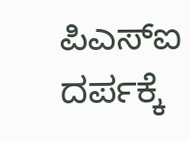ಪಿಎಸ್ಐ ದರ್ಪಕ್ಕೆ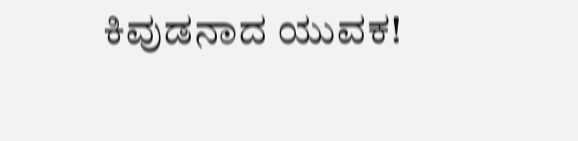ಕಿವುಡನಾದ ಯುವಕ!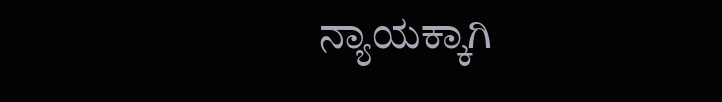ನ್ಯಾಯಕ್ಕಾಗಿ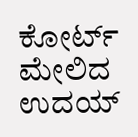ಕೋರ್ಟ್ ಮೇಲಿದ ಉದಯ್